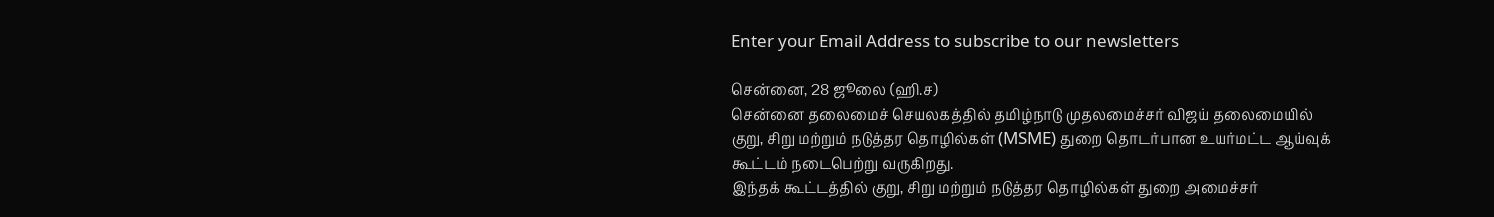Enter your Email Address to subscribe to our newsletters

சென்னை, 28 ஜூலை (ஹி.ச)
சென்னை தலைமைச் செயலகத்தில் தமிழ்நாடு முதலமைச்சர் விஜய் தலைமையில் குறு, சிறு மற்றும் நடுத்தர தொழில்கள் (MSME) துறை தொடர்பான உயர்மட்ட ஆய்வுக் கூட்டம் நடைபெற்று வருகிறது.
இந்தக் கூட்டத்தில் குறு, சிறு மற்றும் நடுத்தர தொழில்கள் துறை அமைச்சர்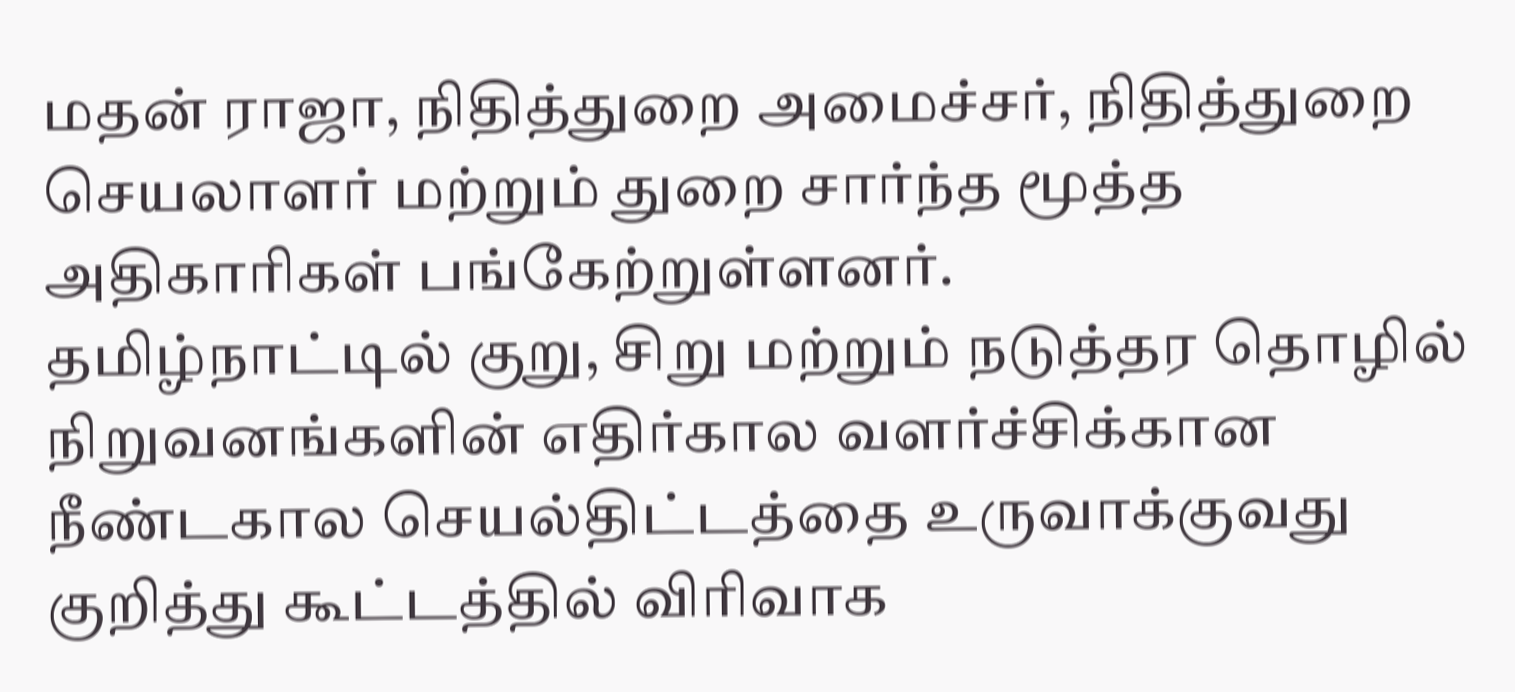மதன் ராஜா, நிதித்துறை அமைச்சர், நிதித்துறை செயலாளர் மற்றும் துறை சார்ந்த மூத்த அதிகாரிகள் பங்கேற்றுள்ளனர்.
தமிழ்நாட்டில் குறு, சிறு மற்றும் நடுத்தர தொழில் நிறுவனங்களின் எதிர்கால வளர்ச்சிக்கான நீண்டகால செயல்திட்டத்தை உருவாக்குவது குறித்து கூட்டத்தில் விரிவாக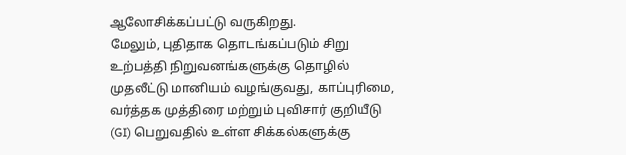ஆலோசிக்கப்பட்டு வருகிறது.
மேலும், புதிதாக தொடங்கப்படும் சிறு உற்பத்தி நிறுவனங்களுக்கு தொழில் முதலீட்டு மானியம் வழங்குவது, காப்புரிமை, வர்த்தக முத்திரை மற்றும் புவிசார் குறியீடு (GI) பெறுவதில் உள்ள சிக்கல்களுக்கு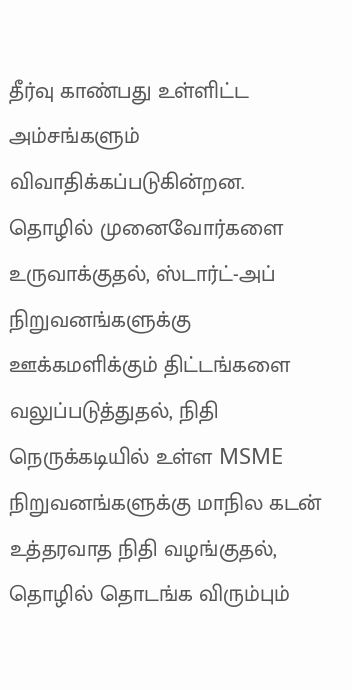தீர்வு காண்பது உள்ளிட்ட அம்சங்களும் விவாதிக்கப்படுகின்றன.
தொழில் முனைவோர்களை உருவாக்குதல், ஸ்டார்ட்-அப் நிறுவனங்களுக்கு ஊக்கமளிக்கும் திட்டங்களை வலுப்படுத்துதல், நிதி நெருக்கடியில் உள்ள MSME நிறுவனங்களுக்கு மாநில கடன் உத்தரவாத நிதி வழங்குதல், தொழில் தொடங்க விரும்பும்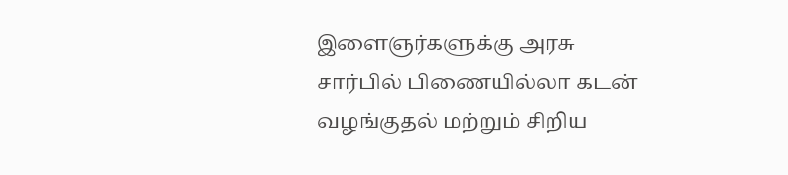இளைஞர்களுக்கு அரசு சார்பில் பிணையில்லா கடன் வழங்குதல் மற்றும் சிறிய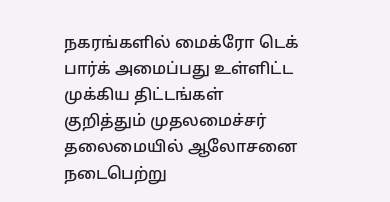நகரங்களில் மைக்ரோ டெக் பார்க் அமைப்பது உள்ளிட்ட முக்கிய திட்டங்கள் குறித்தும் முதலமைச்சர் தலைமையில் ஆலோசனை நடைபெற்று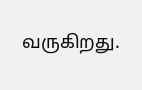வருகிறது.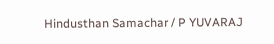Hindusthan Samachar / P YUVARAJ